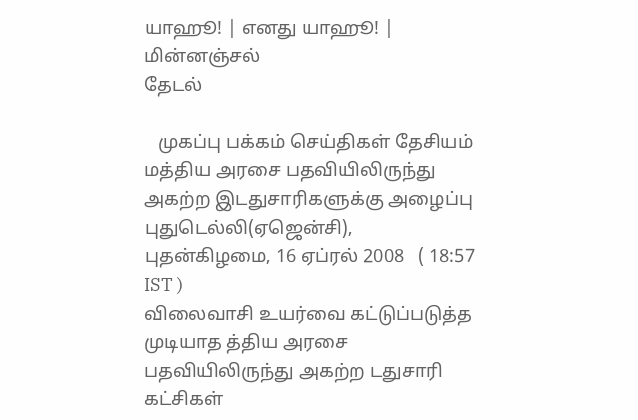யாஹூ! | எனது யாஹூ! | மின்னஞ்சல்
தேடல்

   முகப்பு பக்கம் செய்திகள் தேசியம்
மத்திய அரசை பதவியிலிருந்து அகற்ற இடதுசாரிகளுக்கு அழைப்பு
புதுடெல்லி(ஏஜென்சி), புதன்கிழமை, 16 ஏப்ரல் 2008   ( 18:57 IST )
விலைவாசி உயர்வை கட்டுப்படுத்த முடியாத த்திய அரசை பதவியிலிருந்து அகற்ற டதுசாரி கட்சிகள்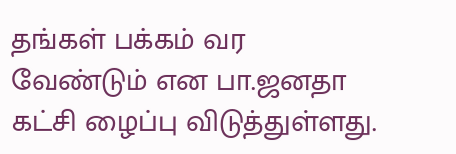தங்கள் பக்கம் வர வேண்டும் என பா.ஜனதா கட்சி ழைப்பு விடுத்துள்ளது.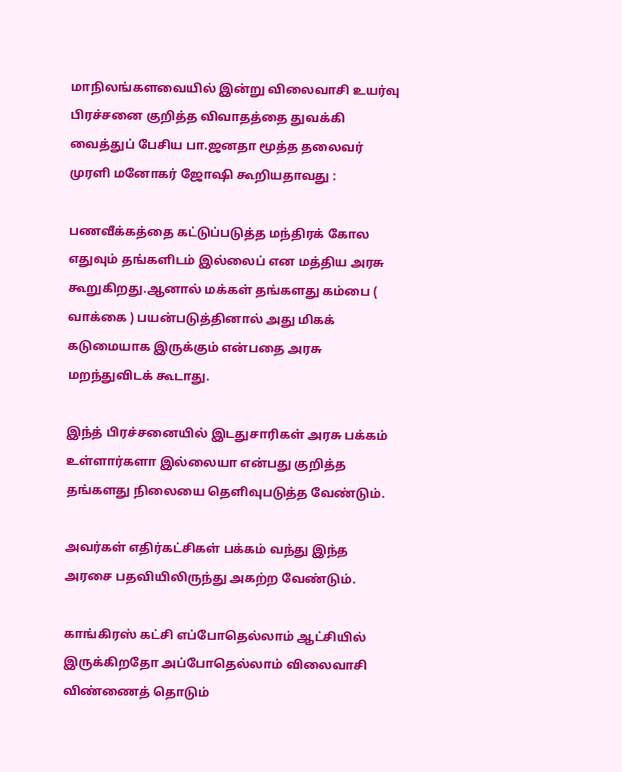மாநிலங்களவையில் இன்று விலைவாசி உயர்வு பிரச்சனை குறித்த விவாதத்தை துவக்கி வைத்துப் பேசிய பா.ஜனதா மூத்த தலைவர் முரளி மனோகர் ஜோஷி கூறியதாவது :

பணவீக்கத்தை கட்டுப்படுத்த மந்திரக் கோல எதுவும் தங்களிடம் இல்லைப் என மத்திய அரசு கூறுகிறது.ஆனால் மக்கள் தங்களது கம்பை ( வாக்கை ) பயன்படுத்தினால் அது மிகக் கடுமையாக இருக்கும் என்பதை அரசு மறந்துவிடக் கூடாது.

இந்த் பிரச்சனையில் இடதுசாரிகள் அரசு பக்கம் உள்ளார்களா இல்லையா என்பது குறித்த தங்களது நிலையை தெளிவுபடுத்த வேண்டும்.

அவர்கள் எதிர்கட்சிகள் பக்கம் வந்து இந்த அரசை பதவியிலிருந்து அகற்ற வேண்டும்.

காங்கிரஸ் கட்சி எப்போதெல்லாம் ஆட்சியில் இருக்கிறதோ அப்போதெல்லாம் விலைவாசி விண்ணைத் தொடும்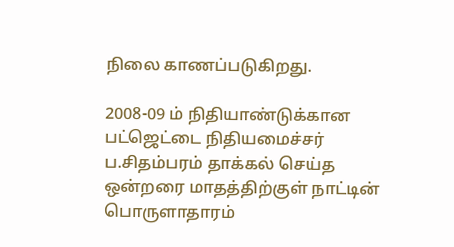நிலை காணப்படுகிறது.

2008-09 ம் நிதியாண்டுக்கான பட்ஜெட்டை நிதியமைச்சர் ப.சிதம்பரம் தாக்கல் செய்த ஒன்றரை மாதத்திற்குள் நாட்டின் பொருளாதாரம்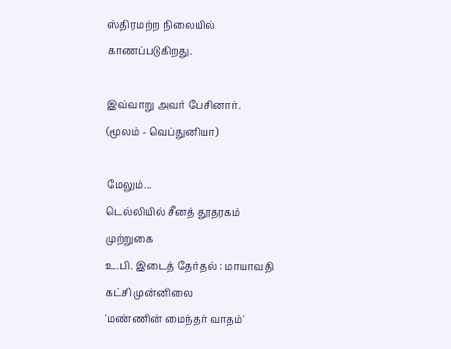ஸ்திரமற்ற நிலையில் காணப்படுகிறது.

இவ்வாறு அவர் பேசினார்.
(மூலம் - வெப்துனியா)

மேலும்...
டெ‌ல்‌லி‌யி‌ல் ‌சீன‌த் தூதரக‌ம் மு‌ற்றுகை
உ.பி. இடைத் தேர்தல் : மாயாவதி கட்சி முன்னிலை
'மண்ணின் மைந்தர் வாதம்'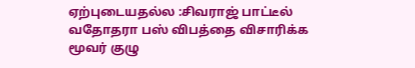ஏற்புடையதல்ல :சிவராஜ் பாட்டீல்
வதோதரா பஸ் விபத்தை விசாரிக்க மூவர் குழு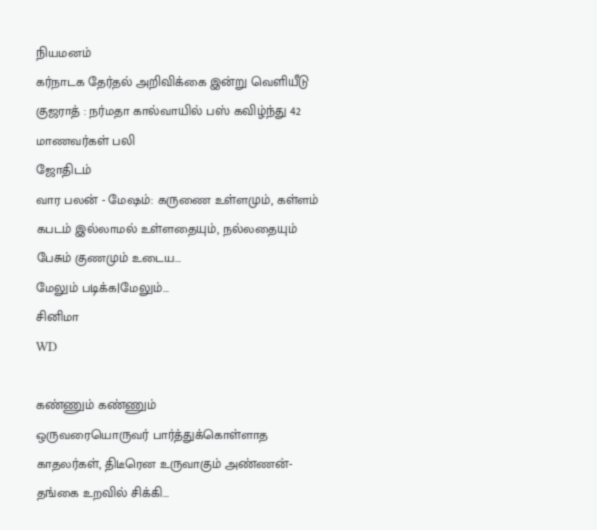நியமனம்
கர்நாடக தேர்தல் அறிவிக்கை இன்று வெளியீடு
குஜராத் : நர்மதா கால்வாயில் பஸ் கவிழ்ந்து 42 மாணவர்கள் பலி
ஜோதிடம்
வார பலன் - மேஷம்: கருணை உள்ளமும், கள்ளம் கபடம் இல்லாமல் உள்ளதையும், நல்லதையும் பேசும் குணமும் உடைய...
மேலும் படிக்க|மேலும்...
சினிமா
WD

கண்ணும் கண்ணும்
ஒருவரையொருவர் பார்த்துக்கொள்ளாத காதலர்கள், திடீரென உருவாகும் அண்ணன்-தங்கை உறவில் சிக்கி...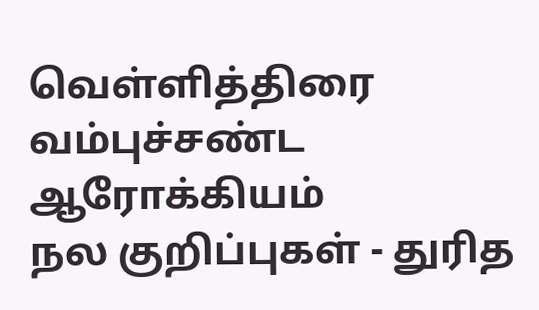வெ‌ள்‌ளி‌த்‌திரை
வ‌ம்பு‌ச்ச‌ண்ட
ஆரோக்கியம்
நல குறிப்புகள் - துரித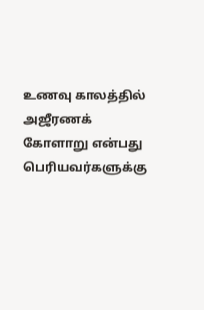உணவு காலத்தில் அஜீரணக் கோளாறு என்பது பெரியவர்களுக்கு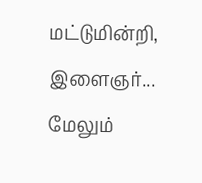மட்டுமின்றி, இளைஞர்...
மேலும்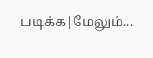படிக்க|மேலும்...